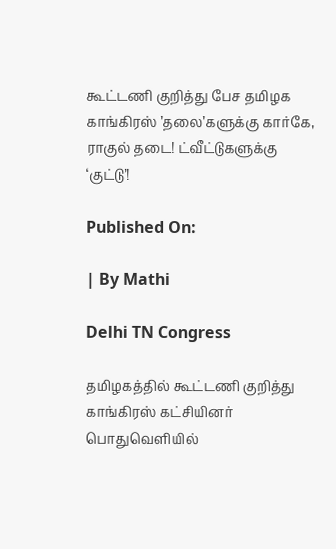கூட்டணி குறித்து பேச தமிழக காங்கிரஸ் ’தலை’களுக்கு கார்கே, ராகுல் தடை! ட்வீட்டுகளுக்கு ‘குட்டு’!

Published On:

| By Mathi

Delhi TN Congress

தமிழகத்தில் கூட்டணி குறித்து காங்கிரஸ் கட்சியினர் பொதுவெளியில்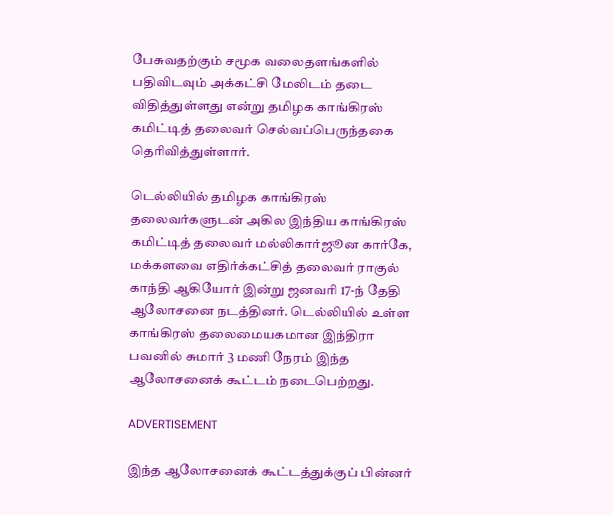பேசுவதற்கும் சமூக வலைதளங்களில் பதிவிடவும் அக்கட்சி மேலிடம் தடை விதித்துள்ளது என்று தமிழக காங்கிரஸ் கமிட்டித் தலைவர் செல்வப்பெருந்தகை தெரிவித்துள்ளார்.

டெல்லியில் தமிழக காங்கிரஸ் தலைவர்களுடன் அகில இந்திய காங்கிரஸ் கமிட்டித் தலைவர் மல்லிகார்ஜூன கார்கே, மக்களவை எதிர்க்கட்சித் தலைவர் ராகுல் காந்தி ஆகியோர் இன்று ஜனவரி 17-ந் தேதி ஆலோசனை நடத்தினர். டெல்லியில் உள்ள காங்கிரஸ் தலைமையகமான இந்திரா பவனில் சுமார் 3 மணி நேரம் இந்த ஆலோசனைக் கூட்டம் நடைபெற்றது.

ADVERTISEMENT

இந்த ஆலோசனைக் கூட்டத்துக்குப் பின்னர்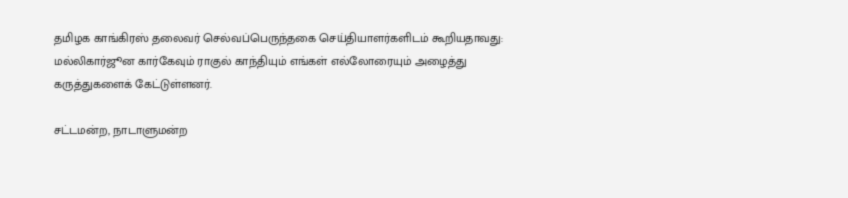தமிழக காங்கிரஸ் தலைவர் செல்வப்பெருந்தகை செய்தியாளர்களிடம் கூறியதாவது: மல்லிகார்ஜூன கார்கேவும் ராகுல் காந்தியும் எங்கள் எல்லோரையும் அழைத்து கருத்துகளைக் கேட்டுள்ளனர்.

சட்டமன்ற, நாடாளுமன்ற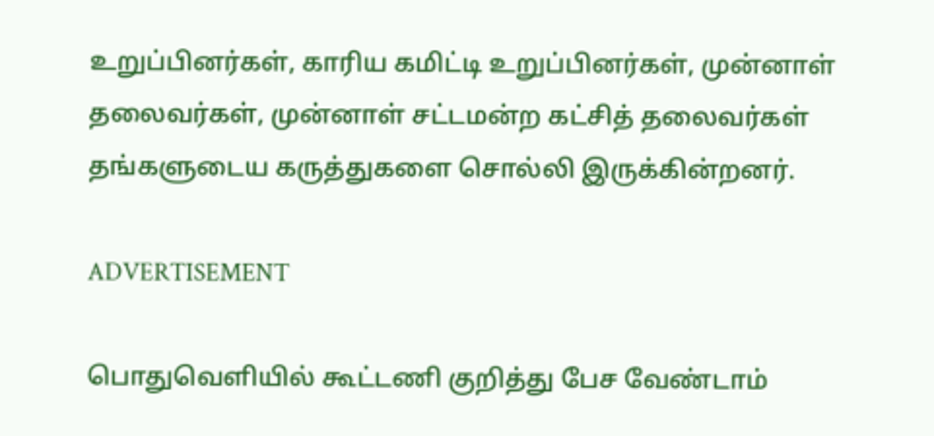உறுப்பினர்கள், காரிய கமிட்டி உறுப்பினர்கள், முன்னாள் தலைவர்கள், முன்னாள் சட்டமன்ற கட்சித் தலைவர்கள் தங்களுடைய கருத்துகளை சொல்லி இருக்கின்றனர்.

ADVERTISEMENT

பொதுவெளியில் கூட்டணி குறித்து பேச வேண்டாம்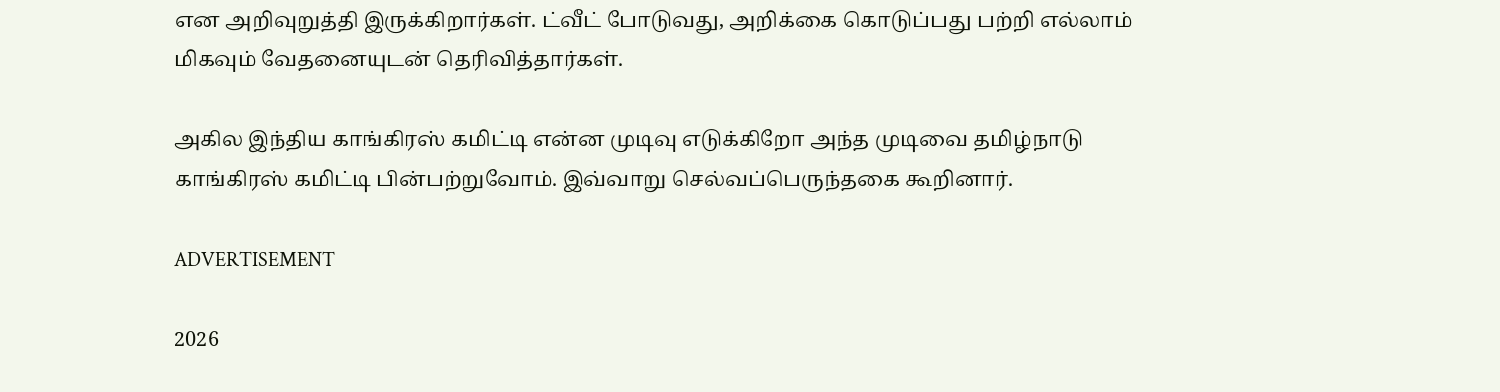என அறிவுறுத்தி இருக்கிறார்கள். ட்வீட் போடுவது, அறிக்கை கொடுப்பது பற்றி எல்லாம் மிகவும் வேதனையுடன் தெரிவித்தார்கள்.

அகில இந்திய காங்கிரஸ் கமிட்டி என்ன முடிவு எடுக்கிறோ அந்த முடிவை தமிழ்நாடு காங்கிரஸ் கமிட்டி பின்பற்றுவோம். இவ்வாறு செல்வப்பெருந்தகை கூறினார்.

ADVERTISEMENT

2026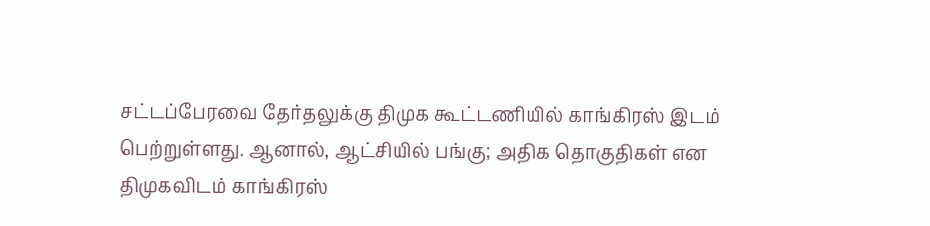சட்டப்பேரவை தேர்தலுக்கு திமுக கூட்டணியில் காங்கிரஸ் இடம் பெற்றுள்ளது. ஆனால், ஆட்சியில் பங்கு; அதிக தொகுதிகள் என திமுகவிடம் காங்கிரஸ்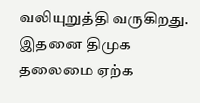வலியுறுத்தி வருகிறது. இதனை திமுக தலைமை ஏற்க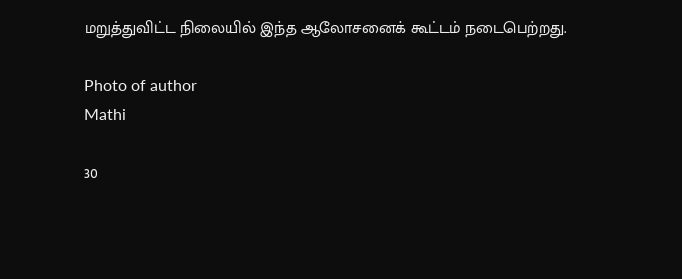மறுத்துவிட்ட நிலையில் இந்த ஆலோசனைக் கூட்டம் நடைபெற்றது.

Photo of author
Mathi

30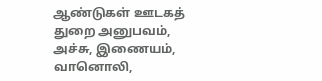ஆண்டுகள் ஊடகத் துறை அனுபவம், அச்சு, இணையம், வானொலி,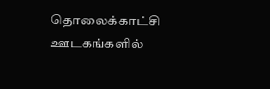தொலைக்காட்சி ஊடகங்களில்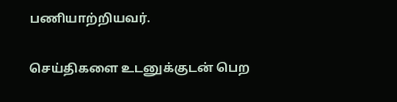பணியாற்றியவர்.

செய்திகளை உடனுக்குடன் பெற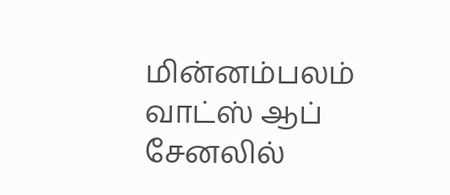மின்னம்பலம் வாட்ஸ் ஆப் சேனலில்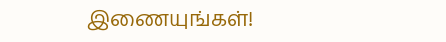இணையுங்கள்!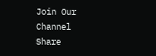Join Our Channel
Share